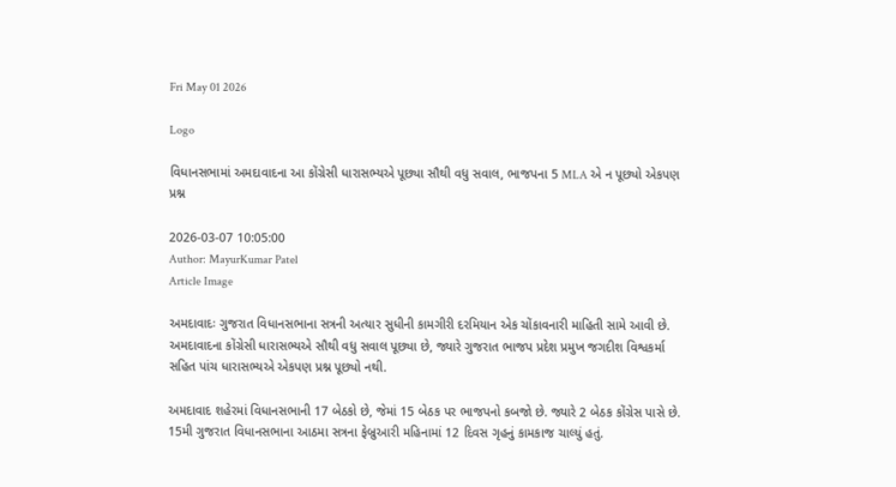Fri May 01 2026

Logo

વિધાનસભામાં અમદાવાદના આ કોંગ્રેસી ધારાસભ્યએ પૂછ્યા સૌથી વધુ સવાલ, ભાજપના 5 MLA એ ન પૂછ્યો એકપણ પ્રશ્ન

2026-03-07 10:05:00
Author: MayurKumar Patel
Article Image

અમદાવાદઃ ગુજરાત વિધાનસભાના સત્રની અત્યાર સુધીની કામગીરી દરમિયાન એક ચોંકાવનારી માહિતી સામે આવી છે. અમદાવાદના કોંગ્રેસી ધારાસભ્યએ સૌથી વધુ સવાલ પૂછ્યા છે, જ્યારે ગુજરાત ભાજપ પ્રદેશ પ્રમુખ જગદીશ વિશ્વકર્મા સહિત પાંચ ધારાસભ્યએ એકપણ પ્રશ્ન પૂછ્યો નથી.

અમદાવાદ શહેરમાં વિધાનસભાની 17 બેઠકો છે, જેમાં 15 બેઠક પર ભાજપનો કબજો છે. જ્યારે 2 બેઠક કોંગ્રેસ પાસે છે. 15મી ગુજરાત વિધાનસભાના આઠમા સત્રના ફેબ્રુઆરી મહિનામાં 12 દિવસ ગૃહનું કામકાજ ચાલ્યું હતું.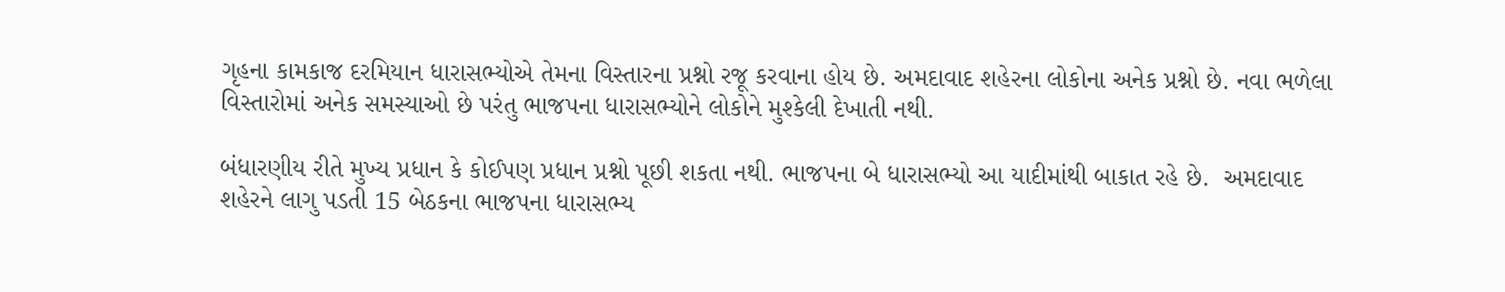ગૃહના કામકાજ દરમિયાન ધારાસભ્યોએ તેમના વિસ્તારના પ્રશ્નો રજૂ કરવાના હોય છે. અમદાવાદ શહેરના લોકોના અનેક પ્રશ્નો છે. નવા ભળેલા વિસ્તારોમાં અનેક સમસ્યાઓ છે પરંતુ ભાજપના ધારાસભ્યોને લોકોને મુશ્કેલી દેખાતી નથી.

બંધારણીય રીતે મુખ્ય પ્રધાન કે કોઈપણ પ્રધાન પ્રશ્નો પૂછી શકતા નથી. ભાજપના બે ધારાસભ્યો આ યાદીમાંથી બાકાત રહે છે.  અમદાવાદ શહેરને લાગુ પડતી 15 બેઠકના ભાજપના ધારાસભ્ય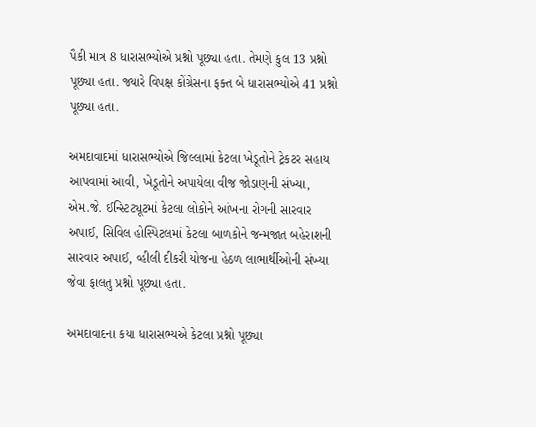પૈકી માત્ર 8 ધારાસભ્યોએ પ્રશ્નો પૂછ્યા હતા. તેમણે કુલ 13 પ્રશ્નો પૂછ્યા હતા. જ્યારે વિપક્ષ કોંગ્રેસના ફક્ત બે ધારાસભ્યોએ 41 પ્રશ્નો પૂછ્યા હતા.

અમદાવાદમાં ધારાસભ્યોએ જિલ્લામાં કેટલા ખેડૂતોને ટ્રેકટર સહાય આપવામાં આવી, ખેડૂતોને અપાયેલા વીજ જોડાણની સંખ્યા,  એમ.જે. ઈન્સ્ટિટ્યૂટમાં કેટલા લોકોને આંખના રોગની સારવાર અપાઈ, સિવિલ હોસ્પિટલમાં કેટલા બાળકોને જન્મજાત બહેરાશની સારવાર અપાઈ, વ્હીલી દીકરી યોજના હેઠળ લાભાર્થીઓની સંખ્યા જેવા ફાલતુ પ્રશ્નો પૂછ્યા હતા.

અમદાવાદના કયા ધારાસભ્યએ કેટલા પ્રશ્નો પૂછ્યા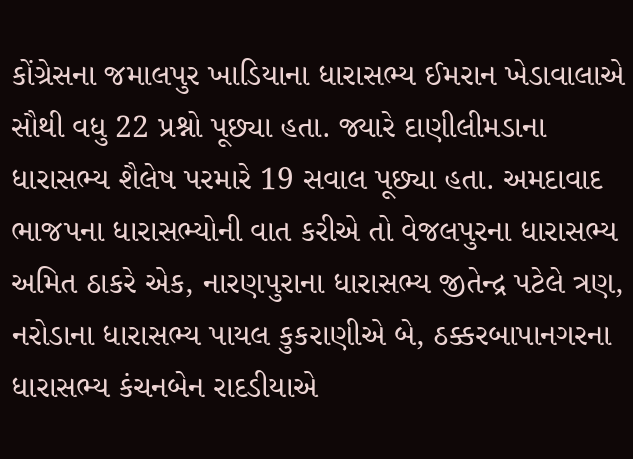કોંગ્રેસના જમાલપુર ખાડિયાના ધારાસભ્ય ઈમરાન ખેડાવાલાએ સૌથી વધુ 22 પ્રશ્નો પૂછ્યા હતા. જ્યારે દાણીલીમડાના ધારાસભ્ય શૈલેષ પરમારે 19 સવાલ પૂછ્યા હતા. અમદાવાદ ભાજપના ધારાસભ્યોની વાત કરીએ તો વેજલપુરના ધારાસભ્ય અમિત ઠાકરે એક, નારણપુરાના ધારાસભ્ય જીતેન્દ્ર પટેલે ત્રણ, નરોડાના ધારાસભ્ય પાયલ કુકરાણીએ બે, ઠક્કરબાપાનગરના ધારાસભ્ય કંચનબેન રાદડીયાએ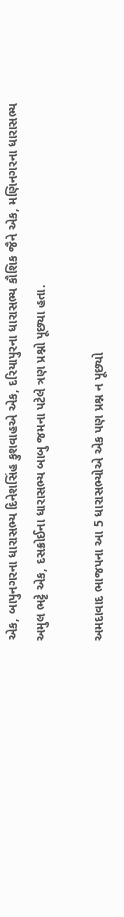એક, બાપુનગરના ધારાસભ્ય દિનેશસિંહ કુશવાહએ એક, દરિયાપુરના ધારાસભ્ય કૌશિક જૈને એક, મણિનગરના ધારાસભ્ય અમુલ ભટ્ટે એક, દસક્રોઈના ધારાસભ્ય બાબુ જમના પટેલે ત્રણ પ્રશ્નો પૂછ્યા હતા.

અમદાવાદ ભાજપના આ 5 ધારાસભ્યોએ એક પણ પ્રશ્ન ન પૂછ્યો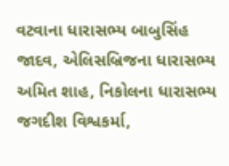વટવાના ધારાસભ્ય બાબુસિંહ જાદવ, એલિસબ્રિજના ધારાસભ્ય અમિત શાહ, નિકોલના ધારાસભ્ય જગદીશ વિશ્વકર્મા,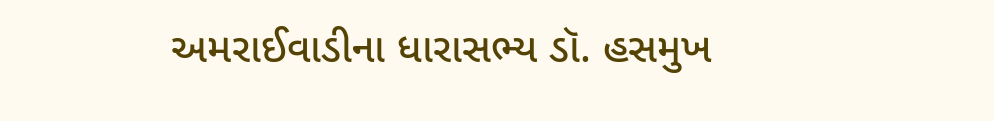અમરાઈવાડીના ધારાસભ્ય ડૉ. હસમુખ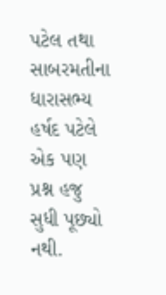પટેલ તથા સાબરમતીના ધારાસભ્ય હર્ષદ પટેલે એક પણ પ્રશ્ન હજુ સુધી પૂછ્યો નથી.